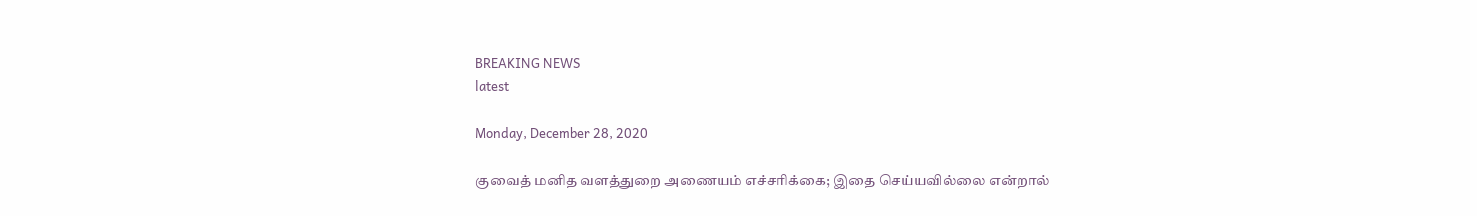BREAKING NEWS
latest

Monday, December 28, 2020

குவைத் மனித வளத்துறை அணையம் எச்சரிக்கை; இதை செய்யவில்லை என்றால்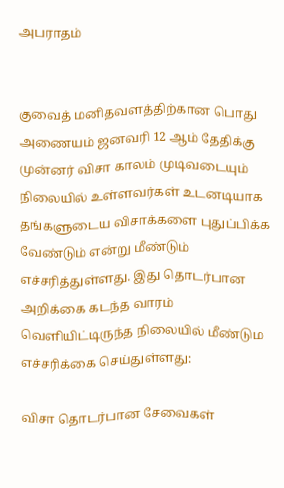அபராதம்


குவைத் மனிதவளத்திற்கான பொது அணையம் ஜனவரி 12 ஆம் தேதிக்கு முன்னர் விசா காலம் முடிவடையும் நிலையில் உள்ளவர்கள் உடனடியாக தங்களுடைய விசாக்களை புதுப்பிக்க வேண்டும் என்று மீண்டும் எச்சரித்துள்ளது. இது தொடர்பான அறிக்கை கடந்த வாரம் வெளியிட்டிருந்த நிலையில் மீண்டும எச்சரிக்கை செய்துள்ளது:

விசா தொடர்பான சேவைகள்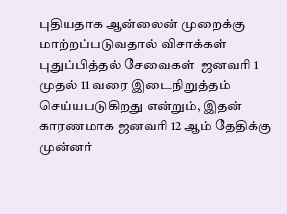புதியதாக ஆன்லைன் முறைக்கு மாற்றப்படுவதால் விசாக்கள் புதுப்பித்தல் சேவைகள்  ஜனவரி 1 முதல் 11 வரை இடைநிறுத்தம் செய்யபடுகிறது என்றும், இதன் காரணமாக ஜனவரி 12 ஆம் தேதிக்கு முன்னர்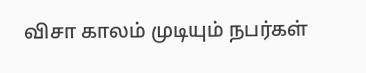விசா காலம் முடியும் நபர்கள்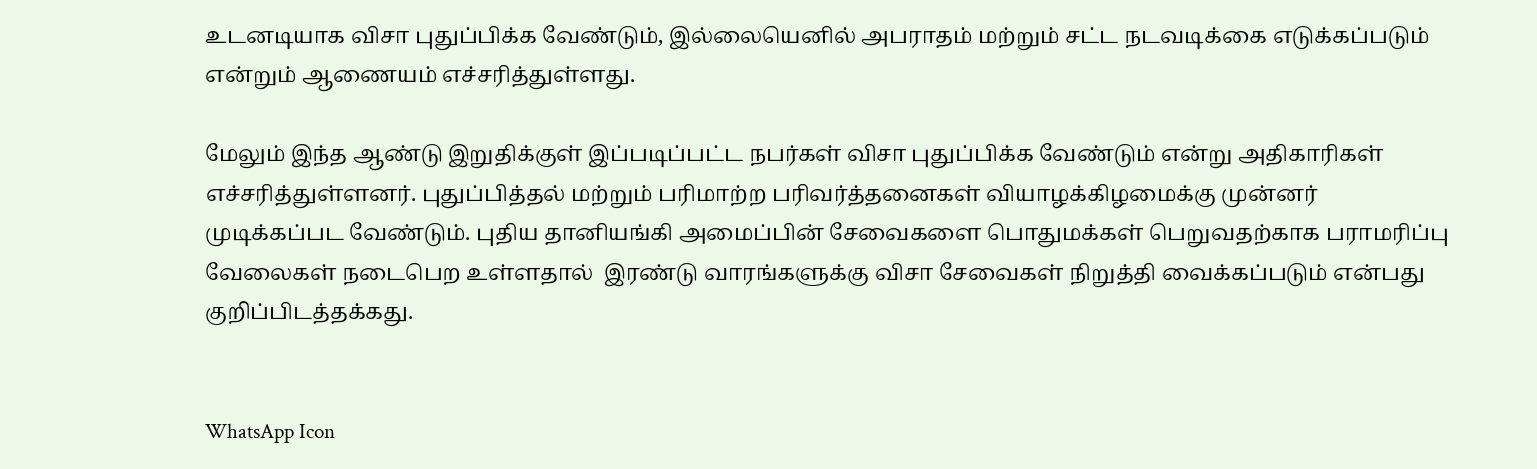உடனடியாக விசா புதுப்பிக்க வேண்டும், இல்லையெனில் அபராதம் மற்றும் சட்ட நடவடிக்கை எடுக்கப்படும் என்றும் ஆணையம் எச்சரித்துள்ளது.

மேலும் இந்த ஆண்டு இறுதிக்குள் இப்படிப்பட்ட நபர்கள் விசா புதுப்பிக்க வேண்டும் என்று அதிகாரிகள் எச்சரித்துள்ளனர். புதுப்பித்தல் மற்றும் பரிமாற்ற பரிவர்த்தனைகள் வியாழக்கிழமைக்கு முன்னர் முடிக்கப்பட வேண்டும். புதிய தானியங்கி அமைப்பின் சேவைகளை பொதுமக்கள் பெறுவதற்காக பராமரிப்பு வேலைகள் நடைபெற உள்ளதால்  இரண்டு வாரங்களுக்கு விசா சேவைகள் நிறுத்தி வைக்கப்படும் என்பது குறிப்பிடத்தக்கது.


WhatsApp Icon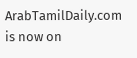ArabTamilDaily.com is now on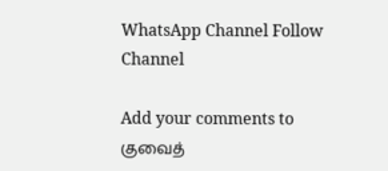WhatsApp Channel Follow Channel

Add your comments to குவைத்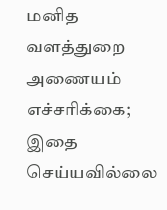மனித வளத்துறை அணையம் எச்சரிக்கை; இதை செய்யவில்லை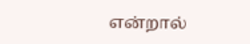என்றால்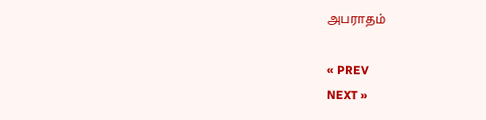அபராதம்

« PREV
NEXT »